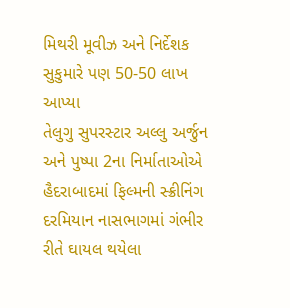મિથરી મૂવીઝ અને નિર્દેશક સુકુમારે પણ 50-50 લાખ આપ્યા
તેલુગુ સુપરસ્ટાર અલ્લુ અર્જુન અને પુષ્પા 2ના નિર્માતાઓએ હૈદરાબાદમાં ફિલ્મની સ્ક્રીનિંગ દરમિયાન નાસભાગમાં ગંભીર રીતે ઘાયલ થયેલા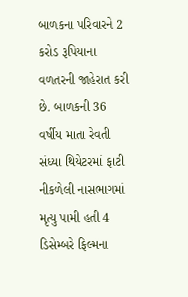બાળકના પરિવારને 2 કરોડ રૂપિયાના વળતરની જાહેરાત કરી છે. બાળકની 36 વર્ષીય માતા રેવતી સંધ્યા થિયેટરમાં ફાટી નીકળેલી નાસભાગમાં મૃત્યુ પામી હતી 4 ડિસેમ્બરે ફિલ્મના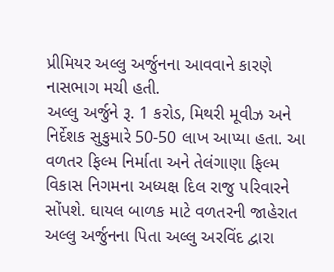પ્રીમિયર અલ્લુ અર્જુનના આવવાને કારણે નાસભાગ મચી હતી.
અલ્લુ અર્જુને રૂ. 1 કરોડ, મિથરી મૂવીઝ અને નિર્દેશક સુકુમારે 50-50 લાખ આપ્યા હતા. આ વળતર ફિલ્મ નિર્માતા અને તેલંગાણા ફિલ્મ વિકાસ નિગમના અધ્યક્ષ દિલ રાજુ પરિવારને સોંપશે. ઘાયલ બાળક માટે વળતરની જાહેરાત અલ્લુ અર્જુનના પિતા અલ્લુ અરવિંદ દ્વારા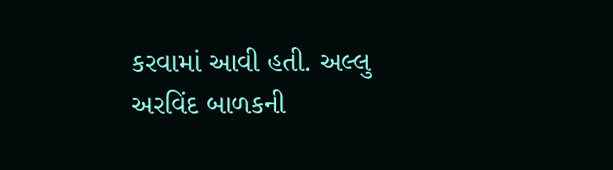કરવામાં આવી હતી. અલ્લુ અરવિંદ બાળકની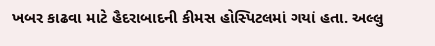ખબર કાઢવા માટે હૈદરાબાદની કીમસ હોસ્પિટલમાં ગયાં હતા. અલ્લુ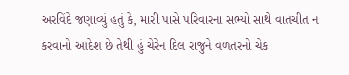અરવિંદે જણાવ્યું હતું કે, મારી પાસે પરિવારના સભ્યો સાથે વાતચીત ન કરવાનો આદેશ છે તેથી હું ચેરેન દિલ રાજુને વળતરનો ચેક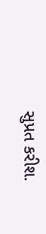સુપ્રત કરીશ.